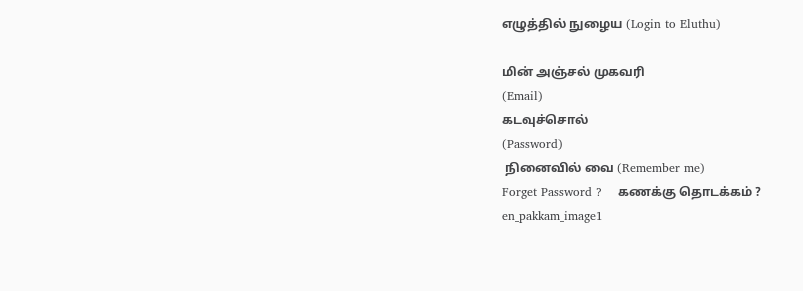எழுத்தில் நுழைய (Login to Eluthu)

மின் அஞ்சல் முகவரி
(Email)
கடவுச்சொல்
(Password)
 நினைவில் வை (Remember me)
Forget Password ?    கணக்கு தொடக்கம் ?
en_pakkam_image1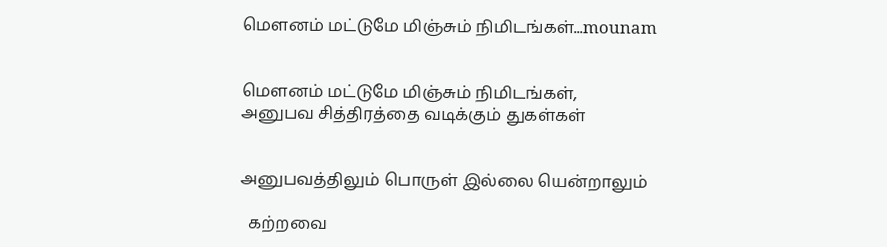மௌனம் மட்டுமே மிஞ்சும் நிமிடங்கள்...mounam


மௌனம் மட்டுமே மிஞ்சும் நிமிடங்கள்,
அனுபவ சித்திரத்தை வடிக்கும் துகள்கள்


அனுபவத்திலும் பொருள் இல்லை யென்றாலும்

  கற்றவை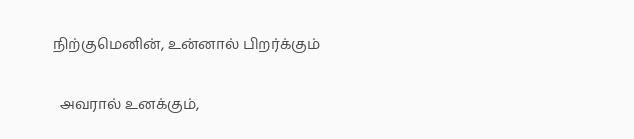நிற்குமெனின், உன்னால் பிறர்க்கும்

  அவரால் உனக்கும்,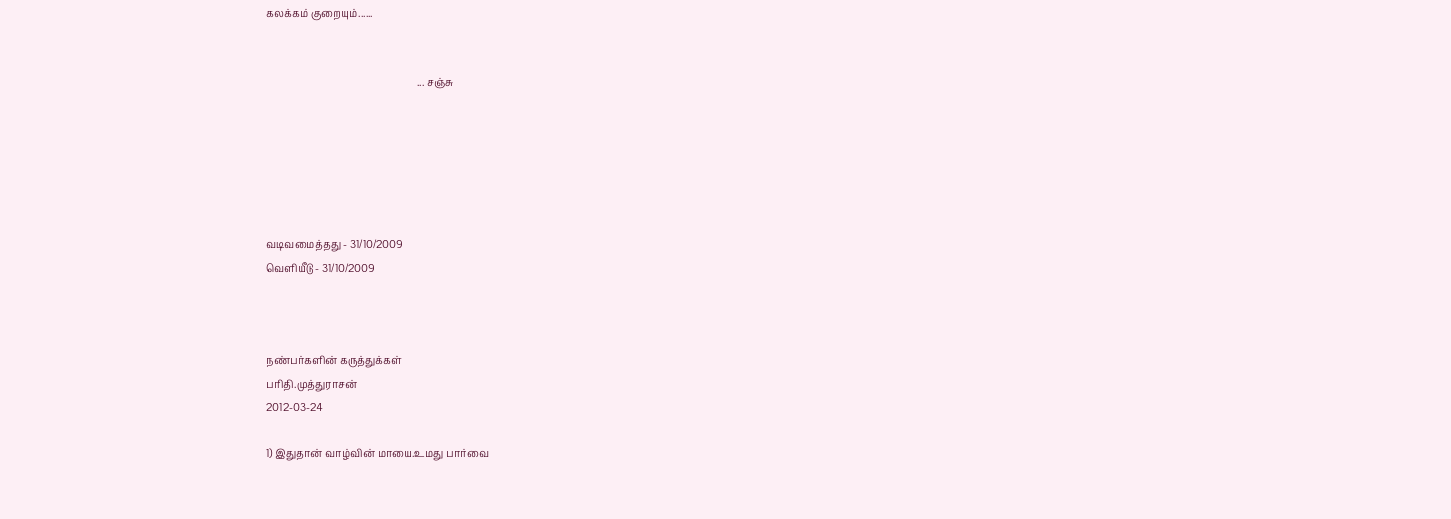கலக்கம் குறையும்......


                                                            ... சஞ்சு






வடிவமைத்தது - 31/10/2009
வெளியீடு - 31/10/2009



நண்பர்களின் கருத்துக்கள்
பரிதி.முத்துராசன்
2012-03-24

1) இதுதான் வாழ்வின் மாயை.உமது பார்வை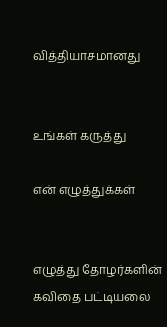வித்தியாசமானது


உங்கள் கருத்து

என் எழுத்துக்கள்


எழுத்து தோழர்களின் கவிதை பட்டியலை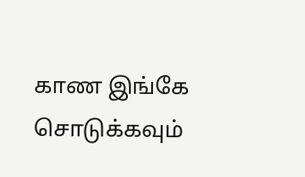காண இங்கே சொடுக்கவும்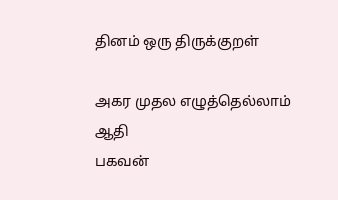தினம் ஒரு திருக்குறள்

அகர முதல எழுத்தெல்லாம் ஆதி
பகவன்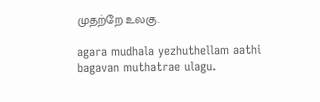முதற்றே உலகு.

agara mudhala yezhuthellam aathi
bagavan muthatrae ulagu.